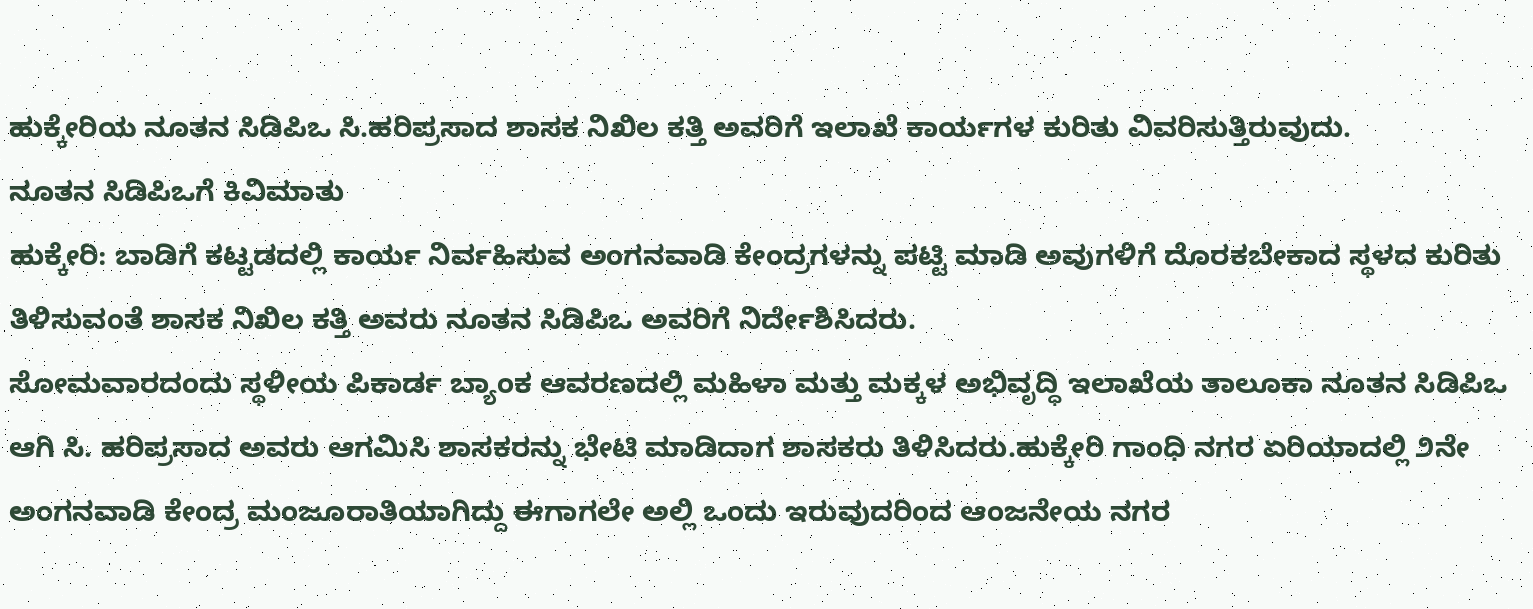ಹುಕ್ಕೇರಿಯ ನೂತನ ಸಿಡಿಪಿಒ ಸಿ.ಹರಿಪ್ರಸಾದ ಶಾಸಕ ನಿಖಿಲ ಕತ್ತಿ ಅವರಿಗೆ ಇಲಾಖೆ ಕಾರ್ಯಗಳ ಕುರಿತು ವಿವರಿಸುತ್ತಿರುವುದು.
ನೂತನ ಸಿಡಿಪಿಒಗೆ ಕಿವಿಮಾತು
ಹುಕ್ಕೇರಿ: ಬಾಡಿಗೆ ಕಟ್ಟಡದಲ್ಲಿ ಕಾರ್ಯ ನಿರ್ವಹಿಸುವ ಅಂಗನವಾಡಿ ಕೇಂದ್ರಗಳನ್ನು ಪಟ್ಟಿ ಮಾಡಿ ಅವುಗಳಿಗೆ ದೊರಕಬೇಕಾದ ಸ್ಥಳದ ಕುರಿತು ತಿಳಿಸುವಂತೆ ಶಾಸಕ ನಿಖಿಲ ಕತ್ತಿ ಅವರು ನೂತನ ಸಿಡಿಪಿಒ ಅವರಿಗೆ ನಿರ್ದೇಶಿಸಿದರು.
ಸೋಮವಾರದಂದು ಸ್ಥಳೀಯ ಪಿಕಾರ್ಡ ಬ್ಯಾಂಕ ಆವರಣದಲ್ಲಿ ಮಹಿಳಾ ಮತ್ತು ಮಕ್ಕಳ ಅಭಿವೃದ್ಧಿ ಇಲಾಖೆಯ ತಾಲೂಕಾ ನೂತನ ಸಿಡಿಪಿಒ ಆಗಿ ಸಿ. ಹರಿಪ್ರಸಾದ ಅವರು ಆಗಮಿಸಿ ಶಾಸಕರನ್ನು ಭೇಟಿ ಮಾಡಿದಾಗ ಶಾಸಕರು ತಿಳಿಸಿದರು.ಹುಕ್ಕೇರಿ ಗಾಂಧಿ ನಗರ ಏರಿಯಾದಲ್ಲಿ ೨ನೇ ಅಂಗನವಾಡಿ ಕೇಂದ್ರ ಮಂಜೂರಾತಿಯಾಗಿದ್ದು ಈಗಾಗಲೇ ಅಲ್ಲಿ ಒಂದು ಇರುವುದರಿಂದ ಆಂಜನೇಯ ನಗರ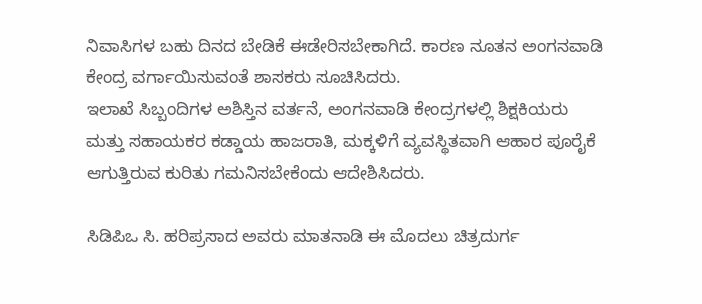ನಿವಾಸಿಗಳ ಬಹು ದಿನದ ಬೇಡಿಕೆ ಈಡೇರಿಸಬೇಕಾಗಿದೆ. ಕಾರಣ ನೂತನ ಅಂಗನವಾಡಿ ಕೇಂದ್ರ ವರ್ಗಾಯಿಸುವಂತೆ ಶಾಸಕರು ಸೂಚಿಸಿದರು.
ಇಲಾಖೆ ಸಿಬ್ಬಂದಿಗಳ ಅಶಿಸ್ತಿನ ವರ್ತನೆ, ಅಂಗನವಾಡಿ ಕೇಂದ್ರಗಳಲ್ಲಿ ಶಿಕ್ಷಕಿಯರು ಮತ್ತು ಸಹಾಯಕರ ಕಡ್ಡಾಯ ಹಾಜರಾತಿ, ಮಕ್ಕಳಿಗೆ ವ್ಯವಸ್ಥಿತವಾಗಿ ಆಹಾರ ಪೂರೈಕೆ ಆಗುತ್ತಿರುವ ಕುರಿತು ಗಮನಿಸಬೇಕೆಂದು ಆದೇಶಿಸಿದರು.

ಸಿಡಿಪಿಒ ಸಿ. ಹರಿಪ್ರಸಾದ ಅವರು ಮಾತನಾಡಿ ಈ ಮೊದಲು ಚಿತ್ರದುರ್ಗ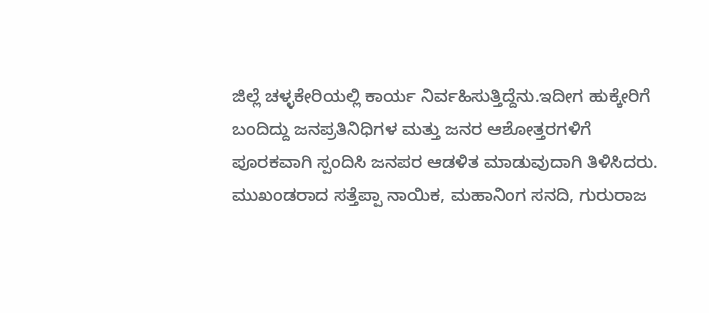ಜಿಲ್ಲೆ ಚಳ್ಳಕೇರಿಯಲ್ಲಿ ಕಾರ್ಯ ನಿರ್ವಹಿಸುತ್ತಿದ್ದೆನು.ಇದೀಗ ಹುಕ್ಕೇರಿಗೆ ಬಂದಿದ್ದು ಜನಪ್ರತಿನಿಧಿಗಳ ಮತ್ತು ಜನರ ಆಶೋತ್ತರಗಳಿಗೆ ಪೂರಕವಾಗಿ ಸ್ಪಂದಿಸಿ ಜನಪರ ಆಡಳಿತ ಮಾಡುವುದಾಗಿ ತಿಳಿಸಿದರು.
ಮುಖಂಡರಾದ ಸತ್ತೆಪ್ಪಾ ನಾಯಿಕ, ಮಹಾನಿಂಗ ಸನದಿ, ಗುರುರಾಜ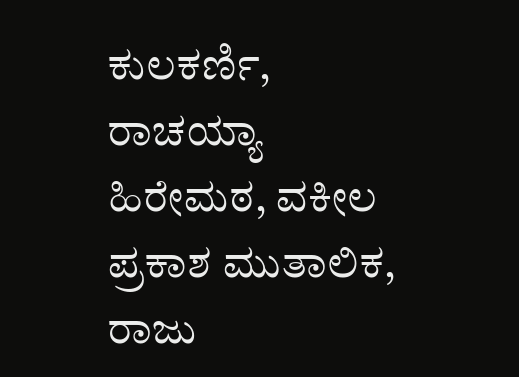ಕುಲಕರ್ಣಿ, ರಾಚಯ್ಯಾ ಹಿರೇಮಠ, ವಕೀಲ ಪ್ರಕಾಶ ಮುತಾಲಿಕ, ರಾಜು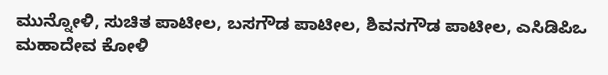ಮುನ್ನೋಳಿ, ಸುಚಿತ ಪಾಟೀಲ, ಬಸಗೌಡ ಪಾಟೀಲ, ಶಿವನಗೌಡ ಪಾಟೀಲ, ಎಸಿಡಿಪಿಒ ಮಹಾದೇವ ಕೋಳಿ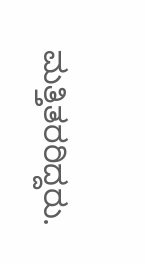ಮತ್ತಿತರರಿದ್ದರು.